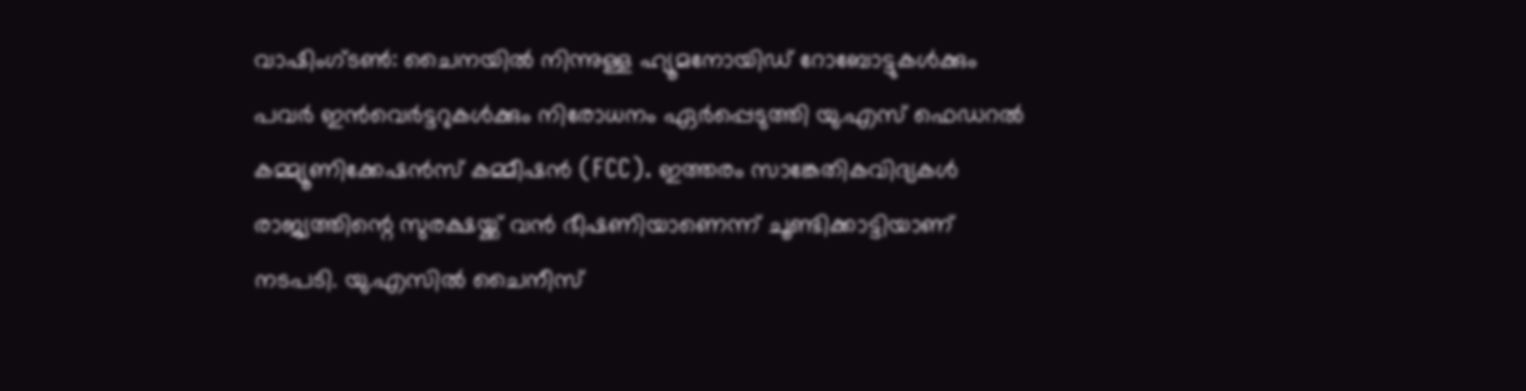വാഷിംഗ്ടൺ: ചൈനയിൽ നിന്നുള്ള ഹ്യൂമനോയിഡ് റോബോട്ടുകൾക്കും പവർ ഇൻവെർട്ടറുകൾക്കും നിരോധനം ഏർപ്പെടുത്തി യു.എസ് ഫെഡറൽ കമ്മ്യൂണിക്കേഷൻസ് കമ്മീഷൻ (FCC). ഇത്തരം സാങ്കേതികവിദ്യകൾ രാജ്യത്തിന്റെ സുരക്ഷയ്ക്ക് വൻ ഭീഷണിയാണെന്ന് ചൂണ്ടിക്കാട്ടിയാണ് നടപടി. യു.എസിൽ ചൈനീസ്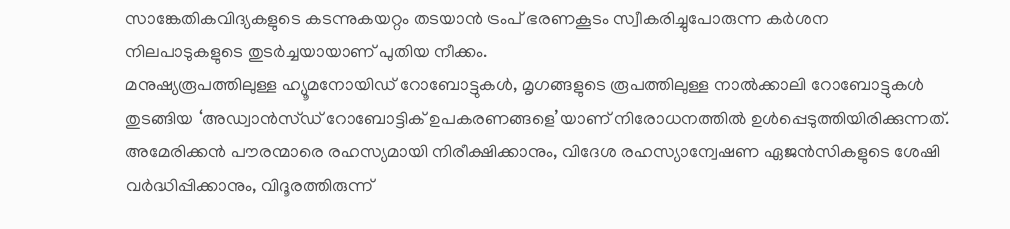സാങ്കേതികവിദ്യകളുടെ കടന്നുകയറ്റം തടയാൻ ട്രംപ് ഭരണകൂടം സ്വീകരിച്ചുപോരുന്ന കർശന നിലപാടുകളുടെ തുടർച്ചയായാണ് പുതിയ നീക്കം.
മനുഷ്യരൂപത്തിലുള്ള ഹ്യൂമനോയിഡ് റോബോട്ടുകൾ, മൃഗങ്ങളുടെ രൂപത്തിലുള്ള നാൽക്കാലി റോബോട്ടുകൾ തുടങ്ങിയ ‘അഡ്വാൻസ്ഡ് റോബോട്ടിക് ഉപകരണങ്ങളെ’യാണ് നിരോധനത്തിൽ ഉൾപ്പെടുത്തിയിരിക്കുന്നത്. അമേരിക്കൻ പൗരന്മാരെ രഹസ്യമായി നിരീക്ഷിക്കാനും, വിദേശ രഹസ്യാന്വേഷണ ഏജൻസികളുടെ ശേഷി വർദ്ധിപ്പിക്കാനും, വിദൂരത്തിരുന്ന്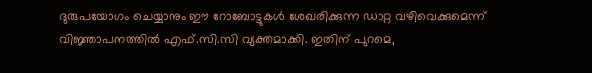ദുരുപയോഗം ചെയ്യാനും ഈ റോബോട്ടുകൾ ശേഖരിക്കുന്ന ഡാറ്റ വഴിവെക്കുമെന്ന് വിജ്ഞാപനത്തിൽ എഫ്.സി.സി വ്യക്തമാക്കി. ഇതിന് പുറമെ,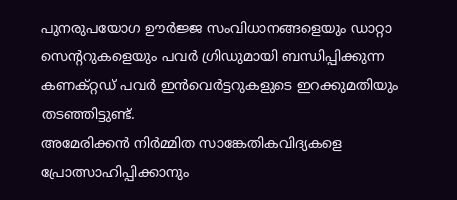പുനരുപയോഗ ഊർജ്ജ സംവിധാനങ്ങളെയും ഡാറ്റാ സെന്ററുകളെയും പവർ ഗ്രിഡുമായി ബന്ധിപ്പിക്കുന്ന കണക്റ്റഡ് പവർ ഇൻവെർട്ടറുകളുടെ ഇറക്കുമതിയും തടഞ്ഞിട്ടുണ്ട്.
അമേരിക്കൻ നിർമ്മിത സാങ്കേതികവിദ്യകളെ പ്രോത്സാഹിപ്പിക്കാനും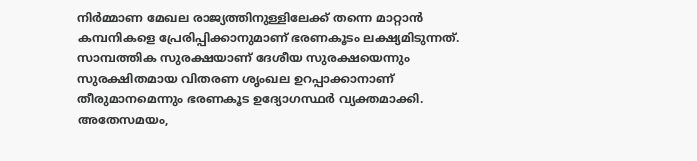നിർമ്മാണ മേഖല രാജ്യത്തിനുള്ളിലേക്ക് തന്നെ മാറ്റാൻ കമ്പനികളെ പ്രേരിപ്പിക്കാനുമാണ് ഭരണകൂടം ലക്ഷ്യമിടുന്നത്. സാമ്പത്തിക സുരക്ഷയാണ് ദേശീയ സുരക്ഷയെന്നും സുരക്ഷിതമായ വിതരണ ശൃംഖല ഉറപ്പാക്കാനാണ് തീരുമാനമെന്നും ഭരണകൂട ഉദ്യോഗസ്ഥർ വ്യക്തമാക്കി.
അതേസമയം,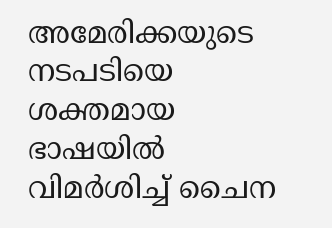അമേരിക്കയുടെ നടപടിയെ ശക്തമായ ഭാഷയിൽ വിമർശിച്ച് ചൈന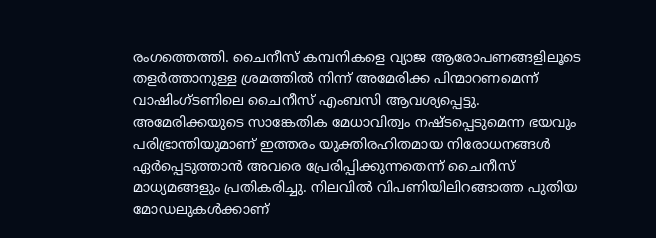രംഗത്തെത്തി. ചൈനീസ് കമ്പനികളെ വ്യാജ ആരോപണങ്ങളിലൂടെ തളർത്താനുള്ള ശ്രമത്തിൽ നിന്ന് അമേരിക്ക പിന്മാറണമെന്ന് വാഷിംഗ്ടണിലെ ചൈനീസ് എംബസി ആവശ്യപ്പെട്ടു. അമേരിക്കയുടെ സാങ്കേതിക മേധാവിത്വം നഷ്ടപ്പെടുമെന്ന ഭയവും പരിഭ്രാന്തിയുമാണ് ഇത്തരം യുക്തിരഹിതമായ നിരോധനങ്ങൾ ഏർപ്പെടുത്താൻ അവരെ പ്രേരിപ്പിക്കുന്നതെന്ന് ചൈനീസ് മാധ്യമങ്ങളും പ്രതികരിച്ചു. നിലവിൽ വിപണിയിലിറങ്ങാത്ത പുതിയ മോഡലുകൾക്കാണ്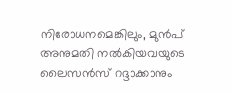നിരോധനമെങ്കിലും, മുൻപ് അനുമതി നൽകിയവയുടെ ലൈസൻസ് റദ്ദാക്കാനും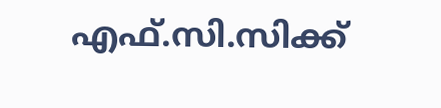എഫ്.സി.സിക്ക്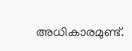അധികാരമുണ്ട്.